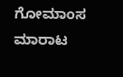ಗೋಮಾಂಸ ಮಾರಾಟ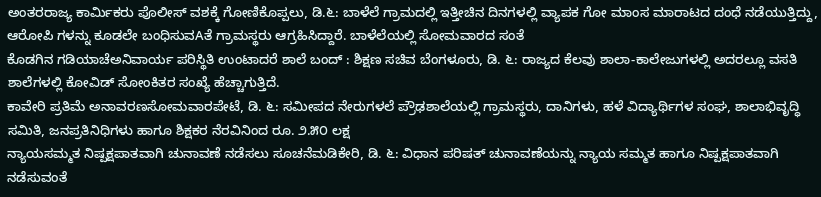ಅಂತರರಾಜ್ಯ ಕಾರ್ಮಿಕರು ಪೊಲೀಸ್ ವಶಕ್ಕೆ ಗೋಣಿಕೊಪ್ಪಲು, ಡಿ.೬: ಬಾಳೆಲೆ ಗ್ರಾಮದಲ್ಲಿ ಇತ್ತೀಚಿನ ದಿನಗಳಲ್ಲಿ ವ್ಯಾಪಕ ಗೋ ಮಾಂಸ ಮಾರಾಟದ ದಂಧೆ ನಡೆಯುತ್ತಿದ್ದು, ಆರೋಪಿ ಗಳನ್ನು ಕೂಡಲೇ ಬಂಧಿಸುವAತೆ ಗ್ರಾಮಸ್ಥರು ಆಗ್ರಹಿಸಿದ್ದಾರೆ. ಬಾಳೆಲೆಯಲ್ಲಿ ಸೋಮವಾರದ ಸಂತೆ
ಕೊಡಗಿನ ಗಡಿಯಾಚೆಅನಿವಾರ್ಯ ಪರಿಸ್ಥಿತಿ ಉಂಟಾದರೆ ಶಾಲೆ ಬಂದ್ : ಶಿಕ್ಷಣ ಸಚಿವ ಬೆಂಗಳೂರು, ಡಿ. ೬: ರಾಜ್ಯದ ಕೆಲವು ಶಾಲಾ-ಕಾಲೇಜುಗಳಲ್ಲಿ ಅದರಲ್ಲೂ ವಸತಿ ಶಾಲೆಗಳಲ್ಲಿ ಕೋವಿಡ್ ಸೋಂಕಿತರ ಸಂಖ್ಯೆ ಹೆಚ್ಚಾಗುತ್ತಿದೆ.
ಕಾವೇರಿ ಪ್ರತಿಮೆ ಅನಾವರಣಸೋಮವಾರಪೇಟೆ, ಡಿ. ೬: ಸಮೀಪದ ನೇರುಗಳಲೆ ಪ್ರೌಢಶಾಲೆಯಲ್ಲಿ ಗ್ರಾಮಸ್ಥರು, ದಾನಿಗಳು, ಹಳೆ ವಿದ್ಯಾರ್ಥಿಗಳ ಸಂಘ, ಶಾಲಾಭಿವೃದ್ಧಿ ಸಮಿತಿ, ಜನಪ್ರತಿನಿಧಿಗಳು ಹಾಗೂ ಶಿಕ್ಷಕರ ನೆರವಿನಿಂದ ರೂ. ೨.೫೦ ಲಕ್ಷ
ನ್ಯಾಯಸಮ್ಮತ ನಿಷ್ಪಕ್ಷಪಾತವಾಗಿ ಚುನಾವಣೆ ನಡೆಸಲು ಸೂಚನೆಮಡಿಕೇರಿ, ಡಿ. ೬: ವಿಧಾನ ಪರಿಷತ್ ಚುನಾವಣೆಯನ್ನು ನ್ಯಾಯ ಸಮ್ಮತ ಹಾಗೂ ನಿಷ್ಪಕ್ಷಪಾತವಾಗಿ ನಡೆಸುವಂತೆ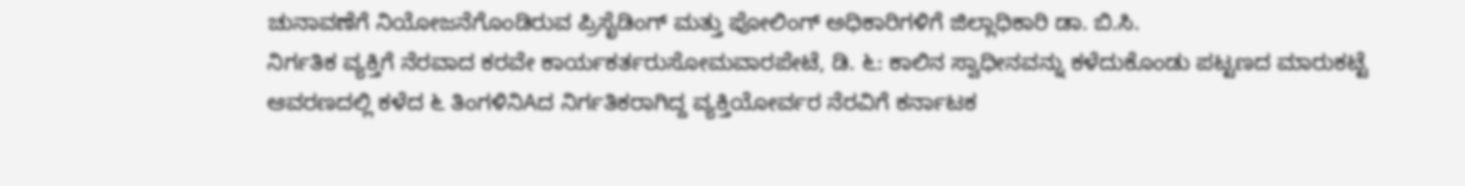ಚುನಾವಣೆಗೆ ನಿಯೋಜನೆಗೊಂಡಿರುವ ಪ್ರಿಸೈಡಿಂಗ್ ಮತ್ತು ಪೋಲಿಂಗ್ ಅಧಿಕಾರಿಗಳಿಗೆ ಜಿಲ್ಲಾಧಿಕಾರಿ ಡಾ. ಬಿ.ಸಿ.
ನಿರ್ಗತಿಕ ವ್ಯಕ್ತಿಗೆ ನೆರವಾದ ಕರವೇ ಕಾರ್ಯಕರ್ತರುಸೋಮವಾರಪೇಟೆ, ಡಿ. ೬: ಕಾಲಿನ ಸ್ವಾಧೀನವನ್ನು ಕಳೆದುಕೊಂಡು ಪಟ್ಟಣದ ಮಾರುಕಟ್ಟೆ ಆವರಣದಲ್ಲಿ ಕಳೆದ ೬ ತಿಂಗಳಿನಿAದ ನಿರ್ಗತಿಕರಾಗಿದ್ದ ವ್ಯಕ್ತಿಯೋರ್ವರ ನೆರವಿಗೆ ಕರ್ನಾಟಕ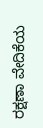ರಕ್ಷಣಾ ವೇದಿಕೆಯ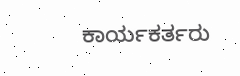ಕಾರ್ಯಕರ್ತರು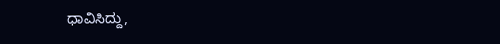ಧಾವಿಸಿದ್ದು,